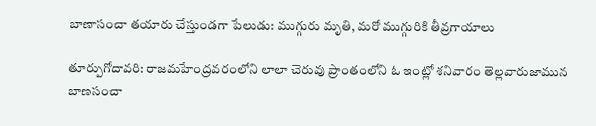బాణాసంచా తయారు చేస్తుండగా పేలుడు: ముగ్గురు మృతి, మరో ముగ్గురికి తీవ్రగాయాలు

తూర్పుగోదావరి: రాజమహేంద్రవరంలోని లాలా చెరువు ప్రాంతంలోని ఓ ఇంట్లో శనివారం తెల్లవారుజామున బాణసంచా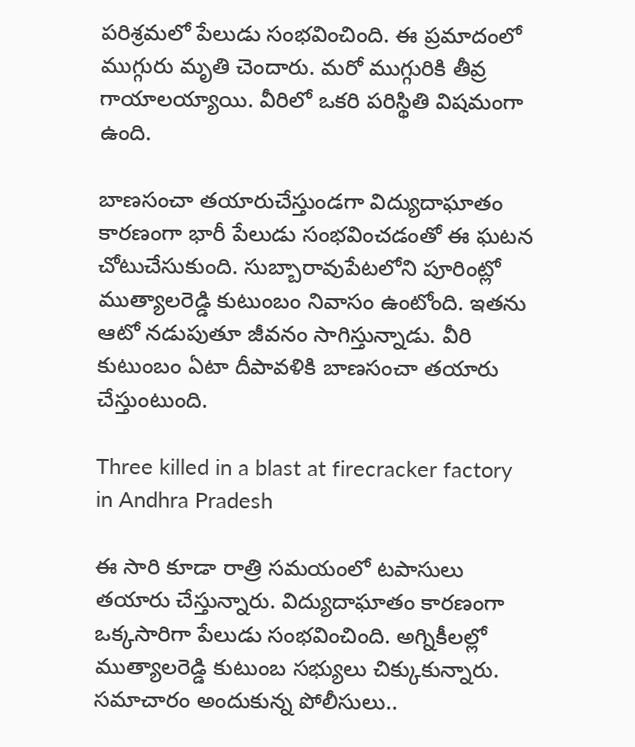పరిశ్రమలో పేలుడు సంభవించింది. ఈ ప్రమాదంలో ముగ్గురు మృతి చెందారు. మరో ముగ్గురికి తీవ్ర గాయాలయ్యాయి. వీరిలో ఒకరి పరిస్థితి విషమంగా ఉంది.

బాణసంచా తయారుచేస్తుండగా విద్యుదాఘాతం కారణంగా భారీ పేలుడు సంభవించడంతో ఈ ఘటన చోటుచేసుకుంది. సుబ్బారావుపేటలోని పూరింట్లో ముత్యాలరెడ్డి కుటుంబం నివాసం ఉంటోంది. ఇతను ఆటో నడుపుతూ జీవనం సాగిస్తున్నాడు. వీరి కుటుంబం ఏటా దీపావళికి బాణసంచా తయారు చేస్తుంటుంది.

Three killed in a blast at firecracker factory in Andhra Pradesh

ఈ సారి కూడా రాత్రి సమయంలో టపాసులు తయారు చేస్తున్నారు. విద్యుదాఘాతం కారణంగా ఒక్కసారిగా పేలుడు సంభవించింది. అగ్నికీలల్లో ముత్యాలరెడ్డి కుటుంబ సభ్యులు చిక్కుకున్నారు. సమాచారం అందుకున్న పోలీసులు..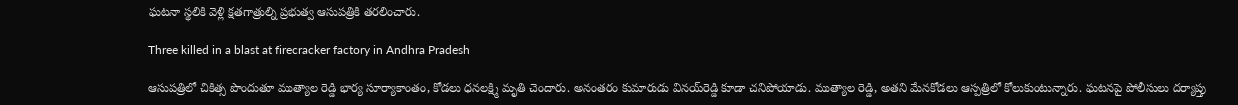ఘటనా స్థలికి వెళ్లి క్షతగాత్రుల్ని ప్రభుత్వ ఆసుపత్రికి తరలించారు.

Three killed in a blast at firecracker factory in Andhra Pradesh

ఆసుపత్రిలో చికిత్స పొందుతూ ముత్యాల రెడ్డి భార్య సూర్యాకాంతం, కోడలు ధనలక్ష్మి మృతి చెందారు. అనంతరం కుమారుడు వినయ్‌రెడ్డి కూడా చనిపోయాడు. ముత్యాల రెడ్డి, అతని మేనకోడలు ఆస్పత్రిలో కోలుకుంటున్నారు. ఘటనపై పోలీసులు దర్యాప్తు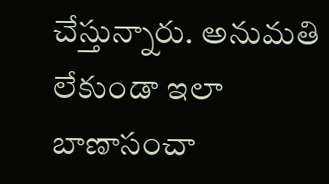చేస్తున్నారు. అనుమతి లేకుండా ఇలా బాణాసంచా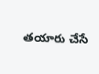తయారు చేసే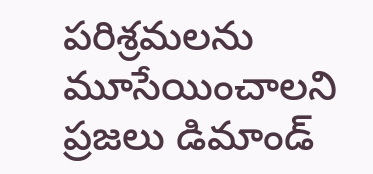పరిశ్రమలను మూసేయించాలని ప్రజలు డిమాండ్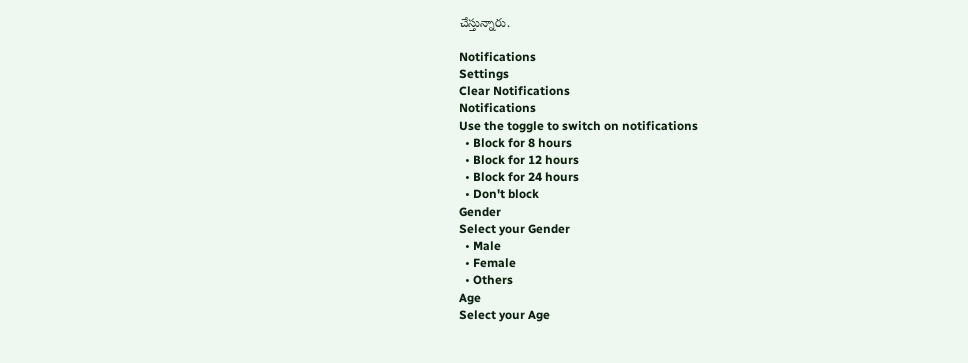చేస్తున్నారు.

Notifications
Settings
Clear Notifications
Notifications
Use the toggle to switch on notifications
  • Block for 8 hours
  • Block for 12 hours
  • Block for 24 hours
  • Don't block
Gender
Select your Gender
  • Male
  • Female
  • Others
Age
Select your Age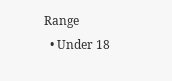Range
  • Under 18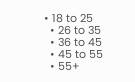• 18 to 25
  • 26 to 35
  • 36 to 45
  • 45 to 55
  • 55+